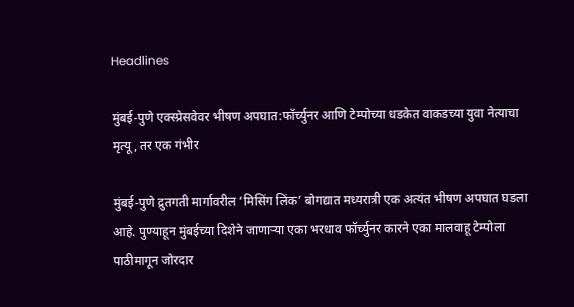Headlines

मुंबई-पुणे एक्स्प्रेसवेवर भीषण अपघात:फॉर्च्युनर आणि टेम्पोच्या धडकेत वाकडच्या युवा नेत्याचा मृत्यू, तर एक गंभीर

मुंबई-पुणे द्रुतगती मार्गावरील ‘मिसिंग लिंक’ बोगद्यात मध्यरात्री एक अत्यंत भीषण अपघात घडला आहे. पुण्याहून मुंबईच्या दिशेने जाणाऱ्या एका भरधाव फॉर्च्युनर कारने एका मालवाहू टेम्पोला पाठीमागून जोरदार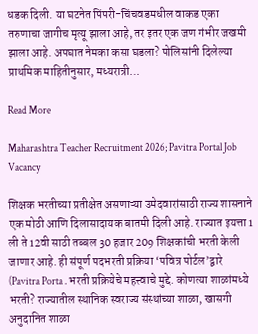धडक दिली. या घटनेत पिंपरी-चिंचवडमधील वाकड एका तरुणाचा जागीच मृत्यू झाला आहे, तर इतर एक जण गंभीर जखमी झाला आहे. अपघात नेमका कसा घडला? पोलिसांनी दिलेल्या प्राथमिक माहितीनुसार, मध्यरात्री…

Read More

Maharashtra Teacher Recruitment 2026; Pavitra Portal Job Vacancy

शिक्षक भरतीच्या प्रतीक्षेत असणाऱ्या उमेदवारांसाठी राज्य शासनाने एक मोठी आणि दिलासादायक बातमी दिली आहे. राज्यात इयत्ता 1 ली ते 12वी साठी तब्बल 30 हजार 209 शिक्षकांची भरती केली जाणार आहे. ही संपूर्ण पदभरती प्रक्रिया ‘पवित्र पोर्टल’द्वारे (Pavitra Porta . भरती प्रक्रियेचे महत्त्वाचे मुद्दे. कोणत्या शाळांमध्ये भरती? राज्यातील स्थानिक स्वराज्य संस्थांच्या शाळा, खासगी अनुदानित शाळा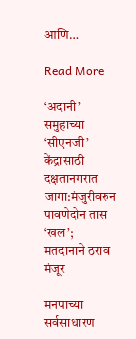आणि…

Read More

‘अदानी’ समुहाच्या ‘सीएनजी’ केंद्रासाठी दक्षतानगरात जागा:मंजुरीवरुन पावणेदोन तास ‘खल’; मतदानाने ठराव मंजूर

मनपाच्या सर्वसाधारण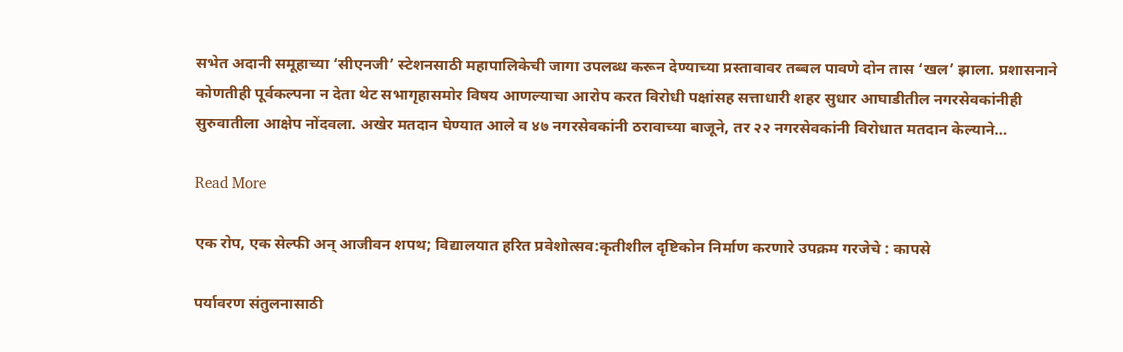सभेत अदानी समूहाच्या ‘सीएनजी’ स्टेशनसाठी महापालिकेची जागा उपलब्ध करून देण्याच्या प्रस्तावावर तब्बल पावणे दोन तास ‘खल’ झाला. प्रशासनाने कोणतीही पूर्वकल्पना न देता थेट सभागृहासमोर विषय आणल्याचा आरोप करत विरोधी पक्षांसह सत्ताधारी शहर सुधार आघाडीतील नगरसेवकांनीही सुरुवातीला आक्षेप नोंदवला. अखेर मतदान घेण्यात आले व ४७ नगरसेवकांनी ठरावाच्या बाजूने, तर २२ नगरसेवकांनी विरोधात मतदान केल्याने…

Read More

एक रोप, एक सेल्फी अन् आजीवन शपथ; विद्यालयात हरित प्रवेशोत्सव:कृतीशील दृष्टिकोन निर्माण करणारे उपक्रम गरजेचे : कापसे

पर्यावरण संतुलनासाठी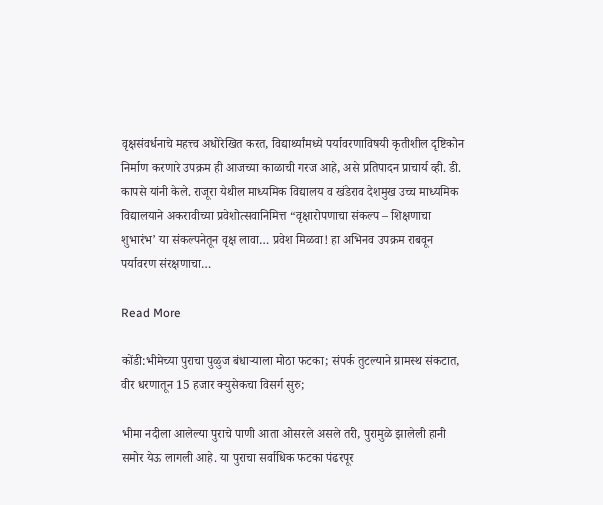वृक्षसंवर्धनाचे महत्त्व अधोरेखित करत, विद्यार्थ्यांमध्ये पर्यावरणाविषयी कृतीशील दृष्टिकोन निर्माण करणारे उपक्रम ही आजच्या काळाची गरज आहे, असे प्रतिपादन प्राचार्य व्ही. डी. कापसे यांनी केले. राजूरा येथील माध्यमिक विद्यालय व खंडेराव देशमुख उच्च माध्यमिक विद्यालयाने अकरावीच्या प्रवेशोत्सवानिमित्त “वृक्षारोपणाचा संकल्प – शिक्षणाचा शुभारंभ’ या संकल्पनेतून वृक्ष लावा… प्रवेश मिळवा! हा अभिनव उपक्रम राबवून पर्यावरण संरक्षणाचा…

Read More

कोंडी:भीमेच्या पुराचा पुळुज बंधाऱ्याला मोठा फटका; संपर्क तुटल्याने ग्रामस्थ संकटात, वीर धरणातून 15 हजार क्युसेकचा विसर्ग सुरु;

भीमा नदीला आलेल्या पुराचे पाणी आता ओसरले असले तरी, पुरामुळे झालेली हानी समोर येऊ लागली आहे. या पुराचा सर्वाधिक फटका पंढरपूर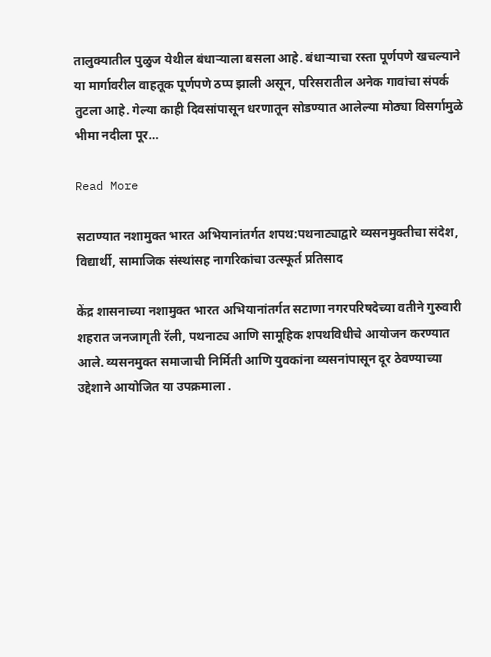तालुक्यातील पुळुज येथील बंधाऱ्याला बसला आहे. बंधाऱ्याचा रस्ता पूर्णपणे खचल्याने या मार्गावरील वाहतूक पूर्णपणे ठप्प झाली असून, परिसरातील अनेक गावांचा संपर्क तुटला आहे. गेल्या काही दिवसांपासून धरणातून सोडण्यात आलेल्या मोठ्या विसर्गामुळे भीमा नदीला पूर…

Read More

सटाण्यात नशामुक्त भारत अभियानांतर्गत शपथ:पथनाट्याद्वारे व्यसनमुक्तीचा संदेश, विद्यार्थी, सामाजिक संस्थांसह नागरिकांचा उत्स्फूर्त प्रतिसाद

केंद्र शासनाच्या नशामुक्त भारत अभियानांतर्गत सटाणा नगरपरिषदेच्या वतीने गुरुवारी शहरात जनजागृती रॅली, पथनाट्य आणि सामूहिक शपथविधीचे आयोजन करण्यात आले. व्यसनमुक्त समाजाची निर्मिती आणि युवकांना व्यसनांपासून दूर ठेवण्याच्या उद्देशाने आयोजित या उपक्रमाला .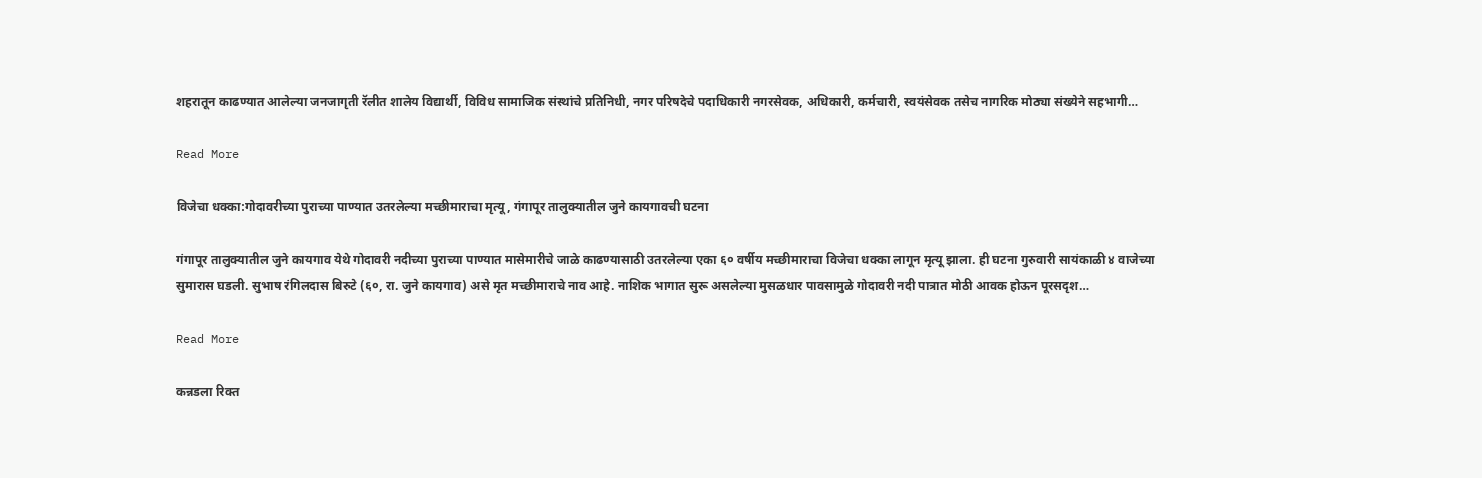शहरातून काढण्यात आलेल्या जनजागृती रॅलीत शालेय विद्यार्थी, विविध सामाजिक संस्थांचे प्रतिनिधी, नगर परिषदेचे पदाधिकारी नगरसेवक, अधिकारी, कर्मचारी, स्वयंसेवक तसेच नागरिक मोठ्या संख्येने सहभागी…

Read More

विजेचा धक्का:गोदावरीच्या पुराच्या पाण्यात उतरलेल्या मच्छीमाराचा मृत्यू, गंगापूर तालुक्यातील जुने कायगावची घटना

गंगापूर तालुक्यातील जुने कायगाव येथे गोदावरी नदीच्या पुराच्या पाण्यात मासेमारीचे जाळे काढण्यासाठी उतरलेल्या एका ६० वर्षीय मच्छीमाराचा विजेचा धक्का लागून मृत्यू झाला. ही घटना गुरुवारी सायंकाळी ४ वाजेच्या सुमारास घडली. सुभाष रंगिलदास बिरुटे (६०, रा. जुने कायगाव) असे मृत मच्छीमाराचे नाव आहे. नाशिक भागात सुरू असलेल्या मुसळधार पावसामुळे गोदावरी नदी पात्रात मोठी आवक होऊन पूरसदृश…

Read More

कन्नडला रिक्त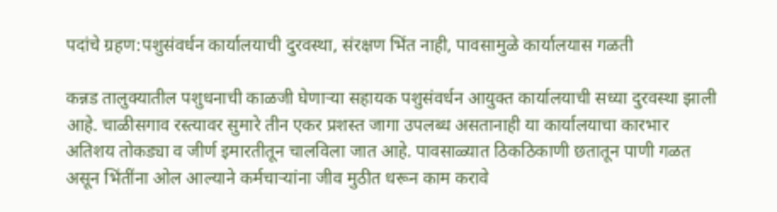पदांचे ग्रहण:पशुसंवर्धन कार्यालयाची दुरवस्था, संरक्षण भिंत नाही, पावसामुळे कार्यालयास गळती

कन्नड तालुक्यातील पशुधनाची काळजी घेणाऱ्या सहायक पशुसंवर्धन आयुक्त कार्यालयाची सध्या दुरवस्था झाली आहे. चाळीसगाव रस्त्यावर सुमारे तीन एकर प्रशस्त जागा उपलब्ध असतानाही या कार्यालयाचा कारभार अतिशय तोकड्या व जीर्ण इमारतीतून चालविला जात आहे. पावसाळ्यात ठिकठिकाणी छतातून पाणी गळत असून भिंतींना ओल आल्याने कर्मचाऱ्यांना जीव मुठीत धरून काम करावे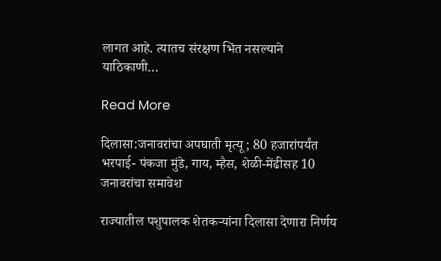लागत आहे. त्यातच संरक्षण भिंत नसल्याने याठिकाणी…

Read More

दिलासा:जनावरांचा अपघाती मृत्यू; 80 हजारांपर्यंत भरपाई- पंकजा मुंडे, गाय, म्हैस, शेळी-मेंढीसह 10 जनावरांचा समावेश

राज्यातील पशुपालक शेतकऱ्यांना दिलासा देणारा निर्णय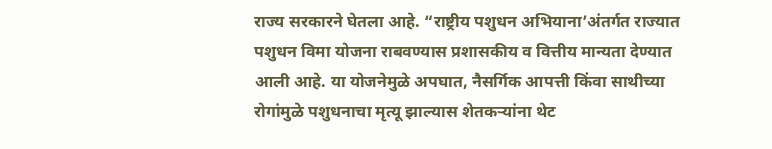राज्य सरकारने घेतला आहे. “राष्ट्रीय पशुधन अभियाना’अंतर्गत राज्यात पशुधन विमा योजना राबवण्यास प्रशासकीय व वित्तीय मान्यता देण्यात आली आहे. या योजनेमुळे अपघात, नैसर्गिक आपत्ती किंवा साथीच्या रोगांमुळे पशुधनाचा मृत्यू झाल्यास शेतकऱ्यांना थेट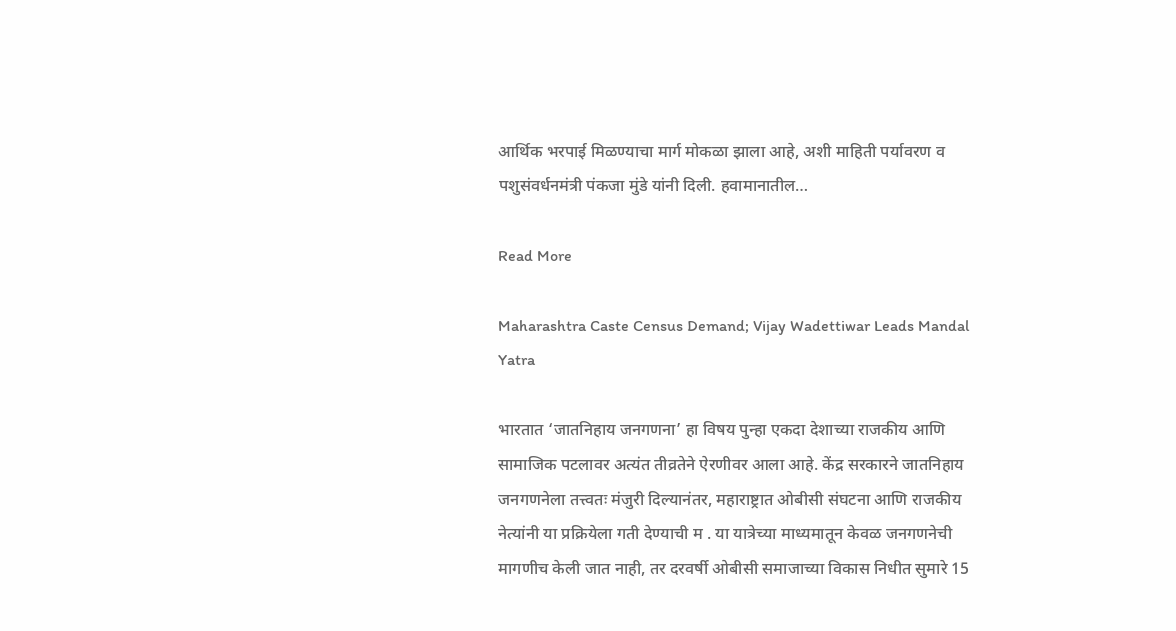आर्थिक भरपाई मिळण्याचा मार्ग मोकळा झाला आहे, अशी माहिती पर्यावरण व पशुसंवर्धनमंत्री पंकजा मुंडे यांनी दिली. हवामानातील…

Read More

Maharashtra Caste Census Demand; Vijay Wadettiwar Leads Mandal Yatra

भारतात ‘जातनिहाय जनगणना’ हा विषय पुन्हा एकदा देशाच्या राजकीय आणि सामाजिक पटलावर अत्यंत तीव्रतेने ऐरणीवर आला आहे. केंद्र सरकारने जातनिहाय जनगणनेला तत्त्वतः मंजुरी दिल्यानंतर, महाराष्ट्रात ओबीसी संघटना आणि राजकीय नेत्यांनी या प्रक्रियेला गती देण्याची म . या यात्रेच्या माध्यमातून केवळ जनगणनेची मागणीच केली जात नाही, तर दरवर्षी ओबीसी समाजाच्या विकास निधीत सुमारे 15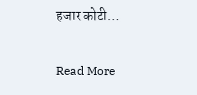हजार कोटी…

Read More